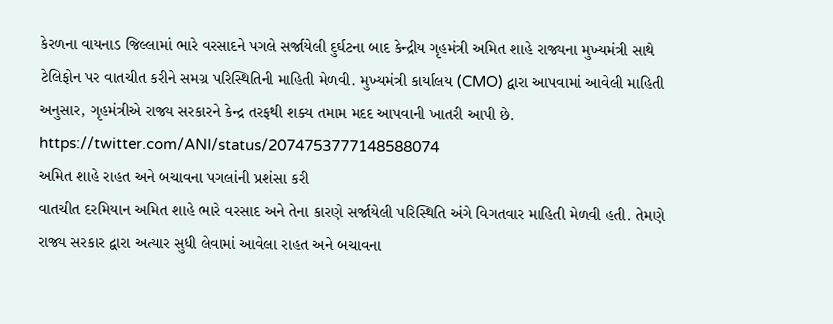કેરળના વાયનાડ જિલ્લામાં ભારે વરસાદને પગલે સર્જાયેલી દુર્ઘટના બાદ કેન્દ્રીય ગૃહમંત્રી અમિત શાહે રાજ્યના મુખ્યમંત્રી સાથે ટેલિફોન પર વાતચીત કરીને સમગ્ર પરિસ્થિતિની માહિતી મેળવી. મુખ્યમંત્રી કાર્યાલય (CMO) દ્વારા આપવામાં આવેલી માહિતી અનુસાર, ગૃહમંત્રીએ રાજ્ય સરકારને કેન્દ્ર તરફથી શક્ય તમામ મદદ આપવાની ખાતરી આપી છે.
https://twitter.com/ANI/status/2074753777148588074
અમિત શાહે રાહત અને બચાવના પગલાંની પ્રશંસા કરી
વાતચીત દરમિયાન અમિત શાહે ભારે વરસાદ અને તેના કારણે સર્જાયેલી પરિસ્થિતિ અંગે વિગતવાર માહિતી મેળવી હતી. તેમણે રાજ્ય સરકાર દ્વારા અત્યાર સુધી લેવામાં આવેલા રાહત અને બચાવના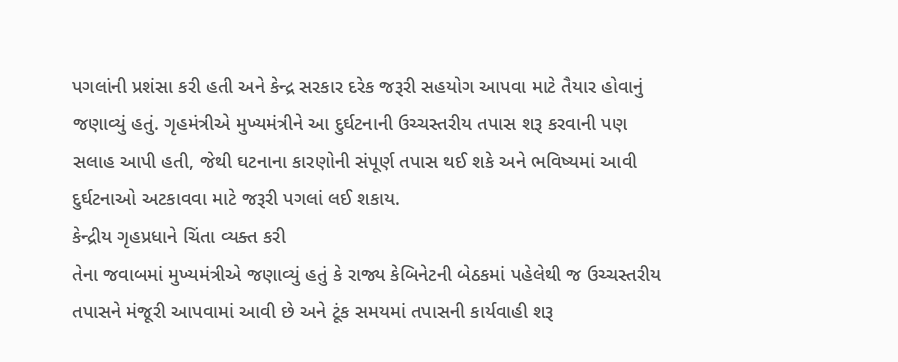પગલાંની પ્રશંસા કરી હતી અને કેન્દ્ર સરકાર દરેક જરૂરી સહયોગ આપવા માટે તૈયાર હોવાનું જણાવ્યું હતું. ગૃહમંત્રીએ મુખ્યમંત્રીને આ દુર્ઘટનાની ઉચ્ચસ્તરીય તપાસ શરૂ કરવાની પણ સલાહ આપી હતી, જેથી ઘટનાના કારણોની સંપૂર્ણ તપાસ થઈ શકે અને ભવિષ્યમાં આવી દુર્ઘટનાઓ અટકાવવા માટે જરૂરી પગલાં લઈ શકાય.
કેન્દ્રીય ગૃહપ્રધાને ચિંતા વ્યક્ત કરી
તેના જવાબમાં મુખ્યમંત્રીએ જણાવ્યું હતું કે રાજ્ય કેબિનેટની બેઠકમાં પહેલેથી જ ઉચ્ચસ્તરીય તપાસને મંજૂરી આપવામાં આવી છે અને ટૂંક સમયમાં તપાસની કાર્યવાહી શરૂ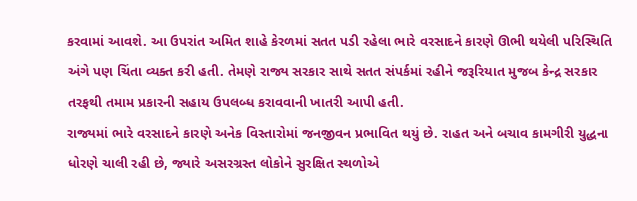કરવામાં આવશે. આ ઉપરાંત અમિત શાહે કેરળમાં સતત પડી રહેલા ભારે વરસાદને કારણે ઊભી થયેલી પરિસ્થિતિ અંગે પણ ચિંતા વ્યક્ત કરી હતી. તેમણે રાજ્ય સરકાર સાથે સતત સંપર્કમાં રહીને જરૂરિયાત મુજબ કેન્દ્ર સરકાર તરફથી તમામ પ્રકારની સહાય ઉપલબ્ધ કરાવવાની ખાતરી આપી હતી.
રાજ્યમાં ભારે વરસાદને કારણે અનેક વિસ્તારોમાં જનજીવન પ્રભાવિત થયું છે. રાહત અને બચાવ કામગીરી યુદ્ધના ધોરણે ચાલી રહી છે, જ્યારે અસરગ્રસ્ત લોકોને સુરક્ષિત સ્થળોએ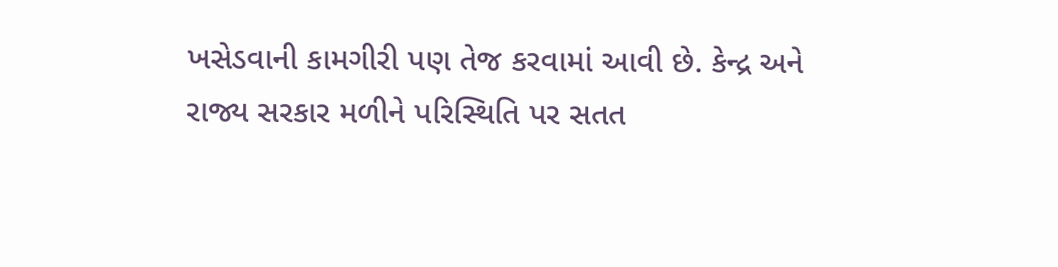ખસેડવાની કામગીરી પણ તેજ કરવામાં આવી છે. કેન્દ્ર અને રાજ્ય સરકાર મળીને પરિસ્થિતિ પર સતત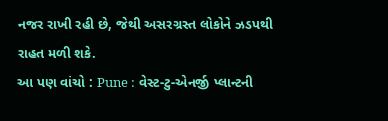નજર રાખી રહી છે, જેથી અસરગ્રસ્ત લોકોને ઝડપથી રાહત મળી શકે.
આ પણ વાંચો : Pune : વેસ્ટ-ટુ-એનર્જી પ્લાન્ટની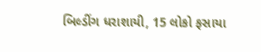બિલ્ડીંગ ધરાશાયી, 15 લોકો ફસાયા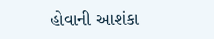હોવાની આશંકા